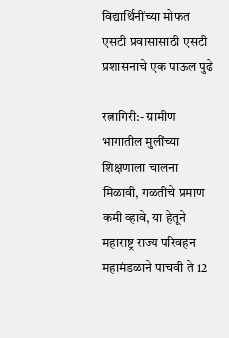विद्यार्थिनींच्या मोफत एसटी प्रवासासाठी एसटी प्रशासनाचे एक पाऊल पुढे

रत्नागिरी:- ग्रामीण भागातील मुलींच्या शिक्षणाला चालना मिळावी, गळतीचे प्रमाण कमी व्हावे, या हेतूने महाराष्ट्र राज्य परिवहन महामंडळाने पाचवी ते 12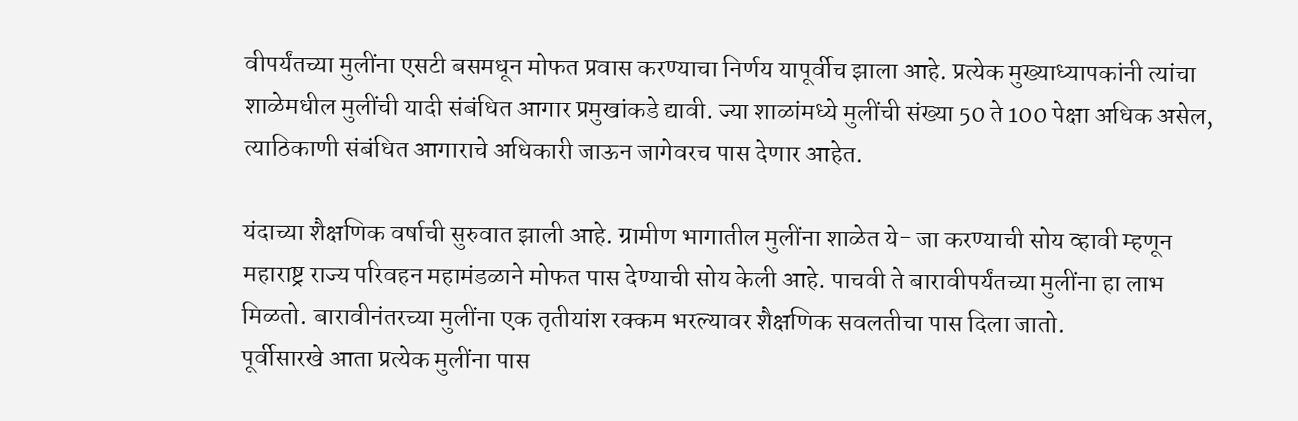वीपर्यंतच्या मुलींना एसटी बसमधून मोफत प्रवास करण्याचा निर्णय यापूर्वीच झाला आहे. प्रत्येक मुख्याध्यापकांनी त्यांचा शाळेमधील मुलींची यादी संबंधित आगार प्रमुखांकडे द्यावी. ज्या शाळांमध्ये मुलींची संख्या 50 ते 100 पेक्षा अधिक असेल, त्याठिकाणी संबंधित आगाराचे अधिकारी जाऊन जागेवरच पास देणार आहेत.

यंदाच्या शैक्षणिक वर्षाची सुरुवात झाली आहे. ग्रामीण भागातील मुलींना शाळेत ये- जा करण्याची सोय व्हावी म्हणून महाराष्ट्र राज्य परिवहन महामंडळाने मोफत पास देण्याची सोय केली आहे. पाचवी ते बारावीपर्यंतच्या मुलींना हा लाभ मिळतो. बारावीनंतरच्या मुलींना एक तृतीयांश रक्कम भरल्यावर शैक्षणिक सवलतीचा पास दिला जातो.
पूर्वीसारखे आता प्रत्येक मुलींना पास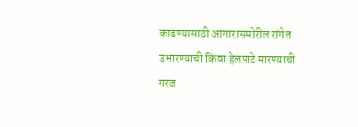काढण्यासाठी आगारासमोरील रांगेत उभारण्याची किंवा हेलपाटे मारण्याची गरज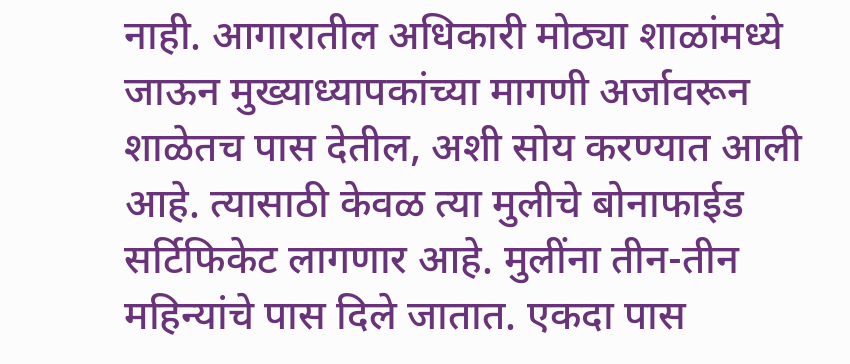नाही. आगारातील अधिकारी मोठ्या शाळांमध्ये जाऊन मुख्याध्यापकांच्या मागणी अर्जावरून शाळेतच पास देतील, अशी सोय करण्यात आली आहे. त्यासाठी केवळ त्या मुलीचे बोनाफाईड सर्टिफिकेट लागणार आहे. मुलींना तीन-तीन महिन्यांचे पास दिले जातात. एकदा पास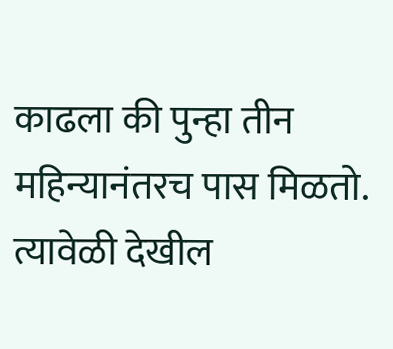काढला की पुन्हा तीन महिन्यानंतरच पास मिळतो. त्यावेळी देखील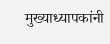मुख्याध्यापकांनी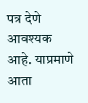पत्र देणे आवश्यक आहे. याप्रमाणे आता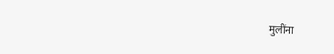मुलींना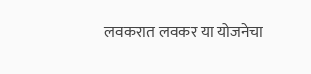लवकरात लवकर या योजनेचा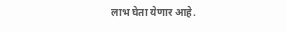लाभ घेता येणार आहे.